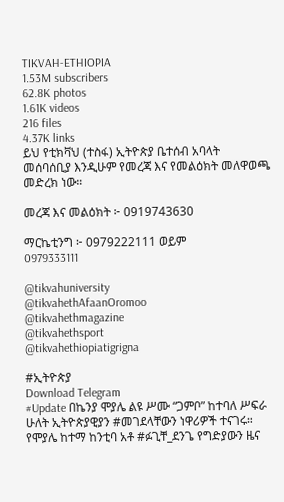TIKVAH-ETHIOPIA
1.53M subscribers
62.8K photos
1.61K videos
216 files
4.37K links
ይህ የቲክቫህ (ተስፋ) ኢትዮጵያ ቤተሰብ አባላት መሰባሰቢያ እንዲሁም የመረጃ እና የመልዕክት መለዋወጫ መድረክ ነው።

መረጃ እና መልዕክት ፦ 0919743630

ማርኬቲንግ ፦ 0979222111 ወይም
0979333111

@tikvahuniversity
@tikvahethAfaanOromoo
@tikvahethmagazine
@tikvahethsport
@tikvahethiopiatigrigna

#ኢትዮጵያ
Download Telegram
#Update በኬንያ ሞያሌ ልዩ ሥሙ “ጋምቦ” ከተባለ ሥፍራ ሁለት ኢትዮጵያዊያን #መገደላቸውን ነዋሪዎች ተናገሩ። የሞያሌ ከተማ ከንቲባ አቶ #ፉጊቸ_ደንጌ የግድያውን ዜና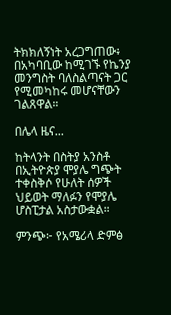ትክክለኝነት አረጋግጠው፥ በአካባቢው ከሚገኙ የኬንያ መንግስት ባለስልጣናት ጋር የሚመካከሩ መሆናቸውን ገልጸዋል።

በሌላ ዜና...

ከትላንት በስትያ አንስቶ በኢትዮጵያ ሞያሌ ግጭት ተቀስቅሶ የሁለት ሰዎች ህይወት ማለፉን የሞያሌ ሆስፒታል አስታውቋል።

ምንጭ፦ የአሜሪላ ድምፅ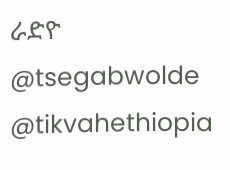ራድዮ
@tsegabwolde @tikvahethiopia